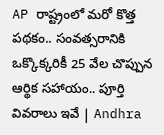AP రాష్ట్రంలో మరో కొత్త పథకం.. సంవత్సరానికి ఒక్కొక్కరికీ 25 వేల చొప్పున ఆర్థిక సహాయం.. పూర్తి వివరాలు ఇవే | Andhra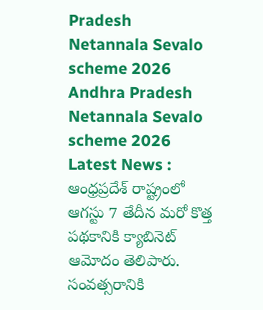Pradesh Netannala Sevalo scheme 2026
Andhra Pradesh Netannala Sevalo scheme 2026 Latest News : ఆంధ్రప్రదేశ్ రాష్ట్రంలో ఆగస్టు 7 తేదీన మరో కొత్త పథకానికి క్యాబినెట్ ఆమోదం తెలిపారు. సంవత్సరానికి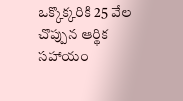ఒక్కొక్కరికి 25 వేల చొప్పున ఆర్థిక సహాయం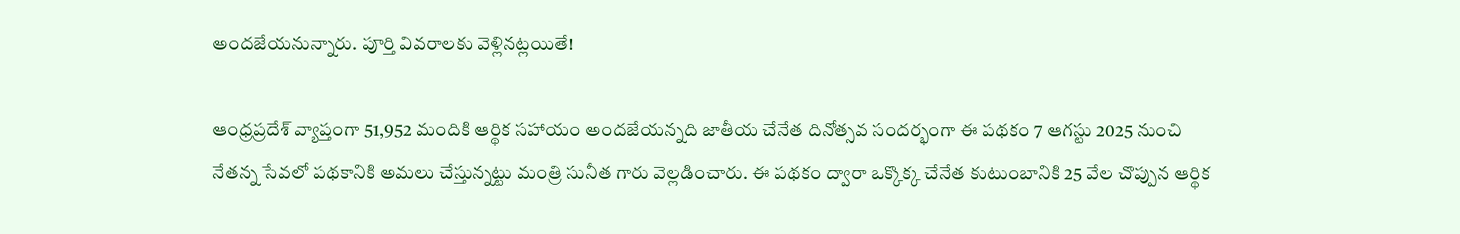అందజేయనున్నారు. పూర్తి వివరాలకు వెళ్లినట్లయితే!

ఆంధ్రప్రదేశ్ వ్యాప్తంగా 51,952 మందికి ఆర్థిక సహాయం అందజేయన్నది జాతీయ చేనేత దినోత్సవ సందర్భంగా ఈ పథకం 7 ఆగస్టు 2025 నుంచి నేతన్న సేవలో పథకానికి అమలు చేస్తున్నట్టు మంత్రి సునీత గారు వెల్లడించారు. ఈ పథకం ద్వారా ఒక్కొక్క చేనేత కుటుంబానికి 25 వేల చొప్పున ఆర్థిక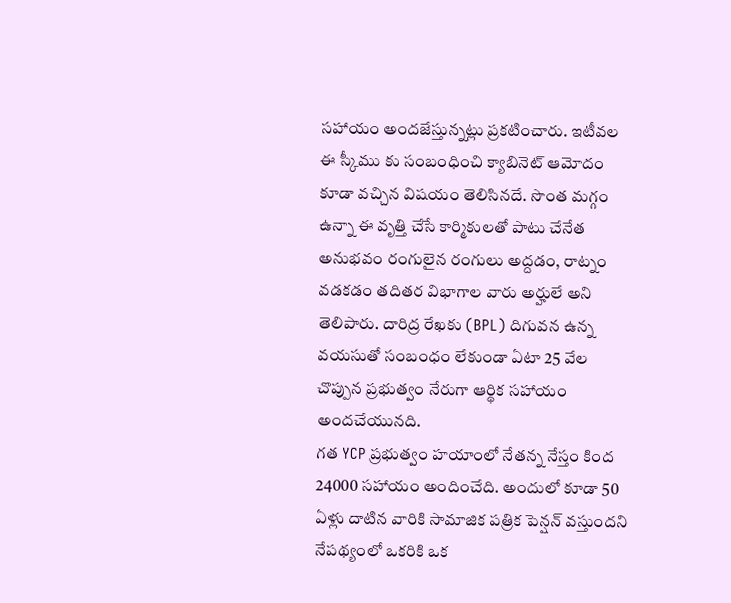సహాయం అందజేస్తున్నట్లు ప్రకటించారు. ఇటీవల ఈ స్కీము కు సంబంధించి క్యాబినెట్ ఆమోదం కూడా వచ్చిన విషయం తెలిసినదే. సొంత మగ్గం ఉన్నా ఈ వృత్తి చేసే కార్మికులతో పాటు చేనేత అనుభవం రంగులైన రంగులు అద్దడం, రాట్నం వడకడం తదితర విభాగాల వారు అర్హులే అని తెలిపారు. దారిద్ర రేఖకు (BPL) దిగువన ఉన్న వయసుతో సంబంధం లేకుండా ఏటా 25 వేల చొప్పున ప్రభుత్వం నేరుగా ఆర్థిక సహాయం అందచేయునది.
గత YCP ప్రభుత్వం హయాంలో నేతన్న నేస్తం కింద 24000 సహాయం అందించేది. అందులో కూడా 50 ఏళ్లు దాటిన వారికి సామాజిక పత్రిక పెన్షన్ వస్తుందని నేపథ్యంలో ఒకరికి ఒక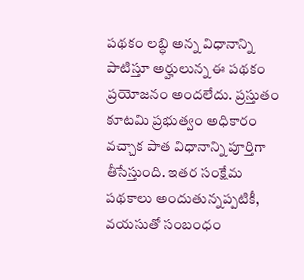పథకం లబ్ధి అన్న విధానాన్ని పాటిస్తూ అర్హులున్న ఈ పథకం ప్రయోజనం అందలేదు. ప్రస్తుతం కూటమి ప్రభుత్వం అధికారం వచ్చాక పాత విధానాన్ని పూర్తిగా తీసేస్తుంది. ఇతర సంక్షేమ పథకాలు అందుతున్నప్పటికీ, వయసుతో సంబంధం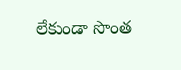లేకుండా సొంత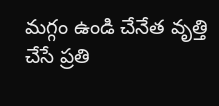మగ్గం ఉండి చేనేత వృత్తి చేసే ప్రతి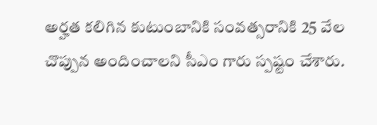అర్హత కలిగిన కుటుంబానికి సంవత్సరానికి 25 వేల చొప్పున అందించాలని సీఎం గారు స్పష్టం చేశారు.